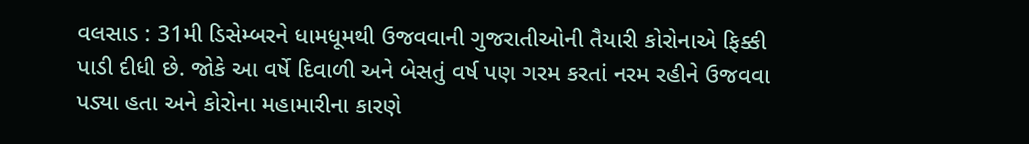વલસાડ : 31મી ડિસેમ્બરને ધામધૂમથી ઉજવવાની ગુજરાતીઓની તૈયારી કોરોનાએ ફિક્કી પાડી દીધી છે. જોકે આ વર્ષે દિવાળી અને બેસતું વર્ષ પણ ગરમ કરતાં નરમ રહીને ઉજવવા પડ્યા હતા અને કોરોના મહામારીના કારણે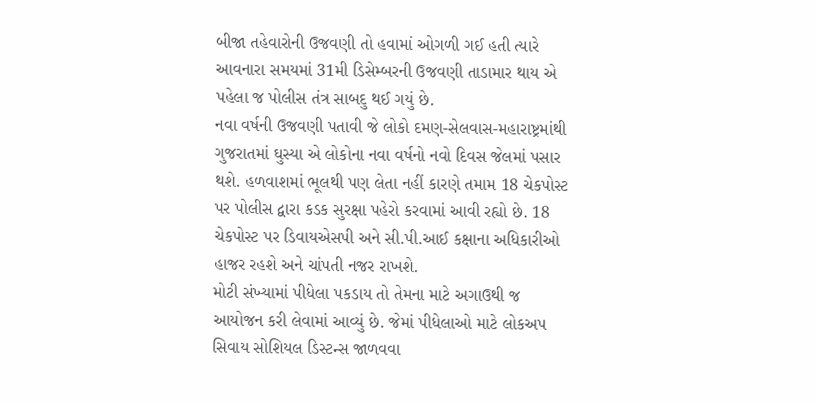બીજા તહેવારોની ઉજવણી તો હવામાં ઓગળી ગઈ હતી ત્યારે આવનારા સમયમાં 31મી ડિસેમ્બરની ઉજવણી તાડામાર થાય એ પહેલા જ પોલીસ તંત્ર સાબદુ થઈ ગયું છે.
નવા વર્ષની ઉજવણી પતાવી જે લોકો દમણ-સેલવાસ-મહારાષ્ટ્રમાંથી ગુજરાતમાં ઘુસ્યા એ લોકોના નવા વર્ષનો નવો દિવસ જેલમાં પસાર થશે. હળવાશમાં ભૂલથી પણ લેતા નહીં કારણે તમામ 18 ચેકપોસ્ટ પર પોલીસ દ્વારા કડક સુરક્ષા પહેરો કરવામાં આવી રહ્યો છે. 18 ચેકપોસ્ટ પર ડિવાયએસપી અને સી.પી.આઈ કક્ષાના અધિકારીઓ હાજર રહશે અને ચાંપતી નજર રાખશે.
મોટી સંખ્યામાં પીધેલા પકડાય તો તેમના માટે અગાઉથી જ આયોજન કરી લેવામાં આવ્યું છે. જેમાં પીધેલાઓ માટે લોકઅપ સિવાય સોશિયલ ડિસ્ટન્સ જાળવવા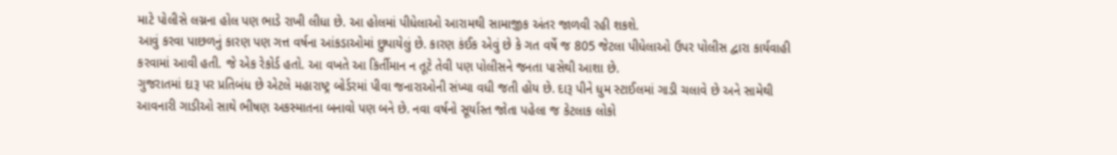માટે પોલીસે લગ્નના હોલ પણ ભાડે રાખી લીધા છે. આ હોલમાં પીધેલાઓ આરામથી સામાજીક અંતર જાળવી રહી શકશે.
આવું કરવા પાછળનું કારણ પણ ગત્ત વર્ષના આંકડાઓમાં છુપાયેલું છે. કારણ કંઈક એવું છે કે ગત વર્ષે જ 805 જેટલા પીધેલાઓ ઉપર પોલીસ દ્વારા કાર્યવાહી કરવામાં આવી હતી. જે એક રેકોર્ડ હતો. આ વખતે આ કિર્તીમાન ન તૂટે તેવી પણ પોલીસને જનતા પાસેથી આશા છે.
ગુજરાતમાં દારૂ પર પ્રતિબંધ છે એટલે મહારાષ્ટ્ર બોર્ડરમાં પીવા જનારાઓની સંખ્યા વધી જતી હોય છે. દારૂ પીને ધુમ સ્ટાઈલમાં ગાડી ચલાવે છે અને સામેથી આવનારી ગાડીઓ સાથે ભીષણ અકસ્માતના બનાવો પણ બને છે. નવા વર્ષનો સૂર્યાસ્ત જોતા પહેલા જ કેટલાક લોકો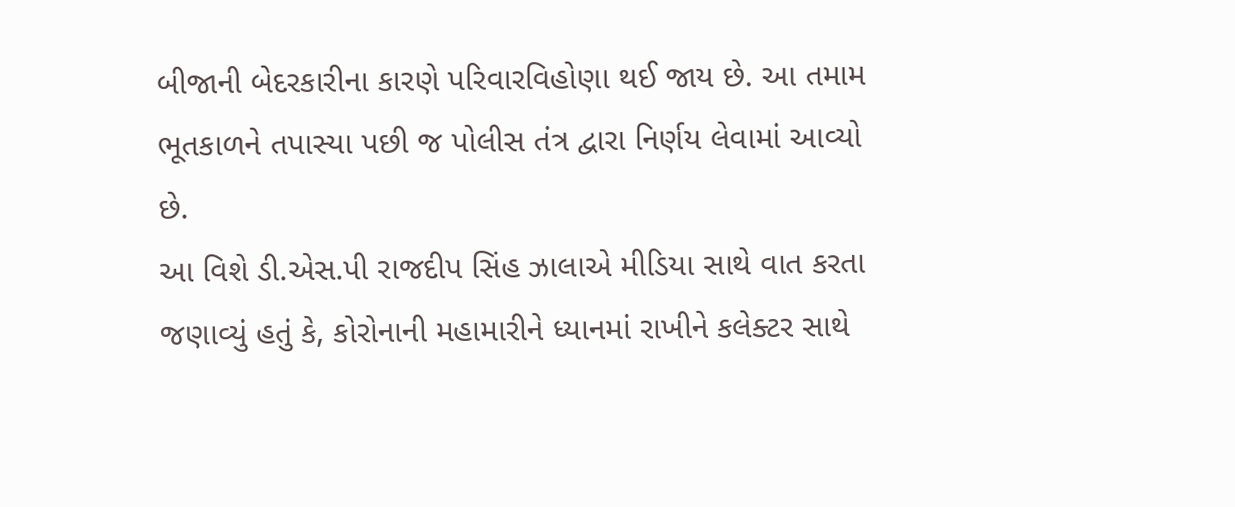બીજાની બેદરકારીના કારણે પરિવારવિહોણા થઈ જાય છે. આ તમામ ભૂતકાળને તપાસ્યા પછી જ પોલીસ તંત્ર દ્વારા નિર્ણય લેવામાં આવ્યો છે.
આ વિશે ડી.એસ.પી રાજદીપ સિંહ ઝાલાએ મીડિયા સાથે વાત કરતા જણાવ્યું હતું કે, કોરોનાની મહામારીને ધ્યાનમાં રાખીને કલેક્ટર સાથે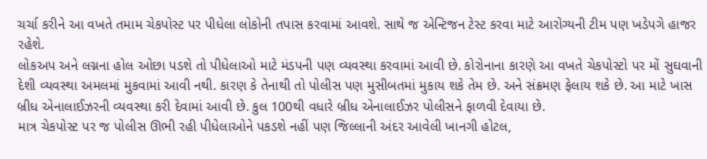ચર્ચા કરીને આ વખતે તમામ ચેકપોસ્ટ પર પીધેલા લોકોની તપાસ કરવામાં આવશે. સાથે જ એન્ટિજન ટેસ્ટ કરવા માટે આરોગ્યની ટીમ પણ ખડેપગે હાજર રહેશે.
લોકઅપ અને લગ્નના હોલ ઓછા પડશે તો પીધેલાઓ માટે મંડપની પણ વ્યવસ્થા કરવામાં આવી છે. કોરોનાના કારણે આ વખતે ચેકપોસ્ટો પર મોં સુઘવાની દેશી વ્યવસ્થા અમલમાં મુકવામાં આવી નથી. કારણ કે તેનાથી તો પોલીસ પણ મુસીબતમાં મુકાય શકે તેમ છે. અને સંક્રમણ ફેલાય શકે છે. આ માટે ખાસ બ્રીધ એનાલાઈઝરની વ્યવસ્થા કરી દેવામાં આવી છે. કુલ 100થી વધારે બ્રીધ એનાલાઈઝર પોલીસને ફાળવી દેવાયા છે.
માત્ર ચેકપોસ્ટ પર જ પોલીસ ઊભી રહી પીધેલાઓને પકડશે નહીં પણ જિલ્લાની અંદર આવેલી ખાનગી હોટલ,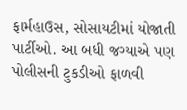ફાર્મહાઉસ, સોસાયટીમાં યોજાતી પાર્ટીઓ. આ બધી જગ્યાએ પણ પોલીસની ટુકડીઓ ફાળવી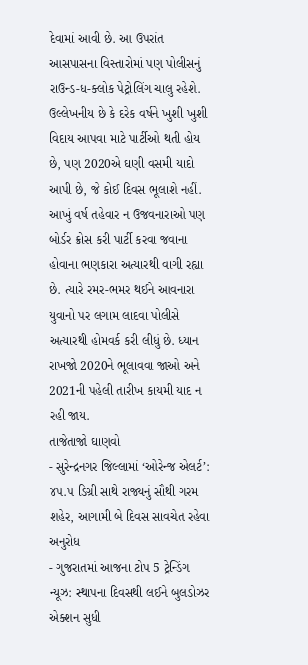દેવામાં આવી છે. આ ઉપરાંત આસપાસના વિસ્તારોમાં પણ પોલીસનું રાઉન્ડ-ધ-ક્લોક પેટ્રોલિંગ ચાલુ રહેશે.
ઉલ્લેખનીય છે કે દરેક વર્ષને ખુશી ખુશી વિદાય આપવા માટે પાર્ટીઓ થતી હોય છે, પણ 2020એ ઘણી વસમી યાદો આપી છે, જે કોઈ દિવસ ભૂલાશે નહીં. આખું વર્ષ તહેવાર ન ઉજવનારાઓ પણ બોર્ડર ક્રોસ કરી પાર્ટી કરવા જવાના હોવાના ભણકારા અત્યારથી વાગી રહ્યા છે. ત્યારે રમર-ભમર થઈને આવનારા યુવાનો પર લગામ લાદવા પોલીસે અત્યારથી હોમવર્ક કરી લીધું છે. ધ્યાન રાખજો 2020ને ભૂલાવવા જાઓ અને 2021ની પહેલી તારીખ કાયમી યાદ ન રહી જાય.
તાજેતાજો ઘાણવો
- સુરેન્દ્રનગર જિલ્લામાં ‘ઓરેન્જ એલર્ટ’: ૪૫.૫ ડિગ્રી સાથે રાજ્યનું સૌથી ગરમ શહેર, આગામી બે દિવસ સાવચેત રહેવા અનુરોધ
- ગુજરાતમાં આજના ટોપ 5 ટ્રેન્ડિંગ ન્યૂઝ: સ્થાપના દિવસથી લઈને બુલડોઝર એક્શન સુધી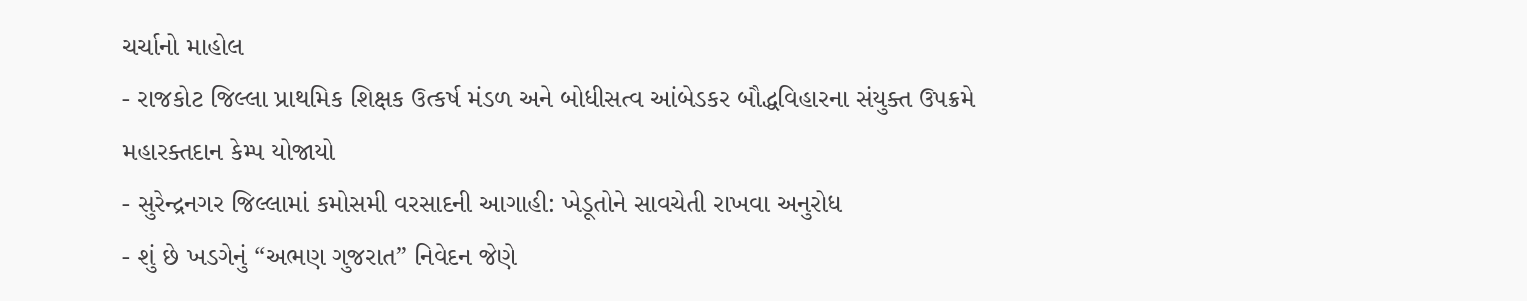ચર્ચાનો માહોલ
- રાજકોટ જિલ્લા પ્રાથમિક શિક્ષક ઉત્કર્ષ મંડળ અને બોધીસત્વ આંબેડકર બૌદ્ધવિહારના સંયુક્ત ઉપક્રમે મહારક્તદાન કેમ્પ યોજાયો
- સુરેન્દ્રનગર જિલ્લામાં કમોસમી વરસાદની આગાહી: ખેડૂતોને સાવચેતી રાખવા અનુરોધ
- શું છે ખડગેનું “અભણ ગુજરાત” નિવેદન જેણે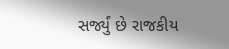સર્જ્યું છે રાજકીય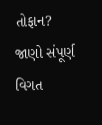તોફાન? જાણો સંપૂર્ણ વિગત